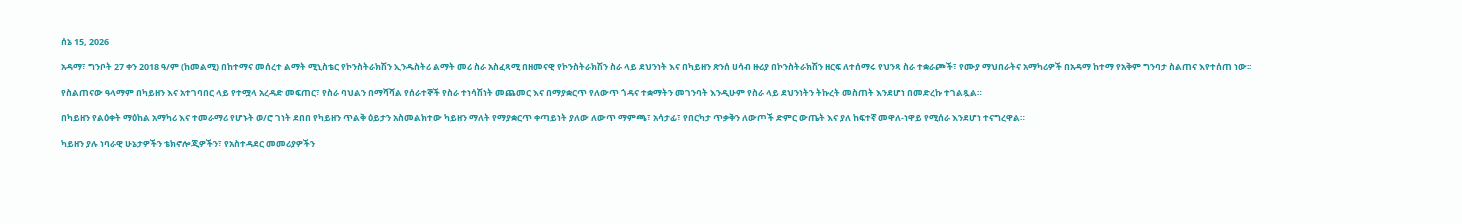ሰኔ 15, 2026

አዳማ፣ ግንቦት 27 ቀን 2018 ዓ/ም (ከመልሚ) በከተማና መሰረተ ልማት ሚኒስቴር የኮንስትራክሽን ኢንዱስትሪ ልማት መሪ ስራ አስፈጻሚ በዘመናዊ የኮንስትራክሽን ስራ ላይ ደህንነት እና በካይዘን ጽንሰ ሀሳብ ዙሪያ በኮንስትራክሽን ዘርፍ ለተሰማሩ የህንጻ ስራ ተቋራጮች፣ የሙያ ማህበራትና አማካሪዎች በአዳማ ከተማ የአቅም ግንባታ ስልጠና እየተሰጠ ነው፡፡

የስልጠናው ዓላማም በካይዘን እና አተገባበር ላይ የተሟላ አረዳድ መፍጠር፣ የስራ ባህልን በማሻሻል የሰራተኞች የስራ ተነሳሽነት መጨመር እና በማያቋርጥ የለውጥ ጎዳና ተቋማትን መገንባት እንዲሁም የስራ ላይ ደህንነትን ትኩረት መስጠት እንደሆነ በመድረኩ ተገልጿል።

በካይዘን የልዕቀት ማዕከል አማካሪ እና ተመራማሪ የሆኑት ወ/ሮ ገነት ደበበ የካይዘን ጥልቅ ዕይታን አስመልክተው ካይዘን ማለት የማያቋርጥ ቀጣይነት ያለው ለውጥ ማምጫ፣ አሳታፊ፣ የበርካታ ጥቃቅን ለውጦች ድምር ውጤት እና ያለ ከፍተኛ መዋለ-ነዋይ የሚሰራ እንደሆነ ተናግረዋል።

ካይዘን ያሉ ነባራዊ ሁኔታዎችን ቴክኖሎጂዎችን፣ የአስተዳደር መመሪያዎችን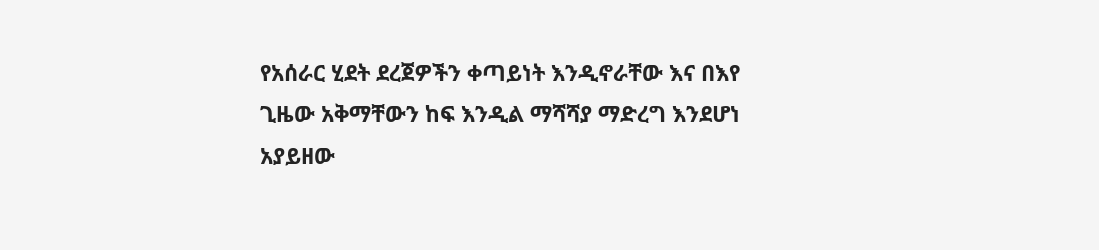የአሰራር ሂደት ደረጀዎችን ቀጣይነት እንዲኖራቸው እና በእየ ጊዜው አቅማቸውን ከፍ እንዲል ማሻሻያ ማድረግ እንደሆነ አያይዘው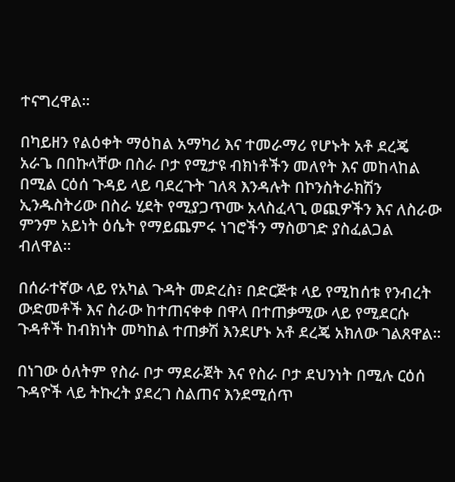ተናግረዋል።

በካይዘን የልዕቀት ማዕከል አማካሪ እና ተመራማሪ የሆኑት አቶ ደረጄ አራጌ በበኩላቸው በስራ ቦታ የሚታዩ ብክነቶችን መለየት እና መከላከል በሚል ርዕሰ ጉዳይ ላይ ባደረጉት ገለጻ እንዳሉት በኮንስትራክሽን ኢንዱስትሪው በስራ ሂደት የሚያጋጥሙ አላስፈላጊ ወጪዎችን እና ለስራው ምንም አይነት ዕሴት የማይጨምሩ ነገሮችን ማስወገድ ያስፈልጋል ብለዋል።

በሰራተኛው ላይ የአካል ጉዳት መድረስ፣ በድርጅቱ ላይ የሚከሰቱ የንብረት ውድመቶች እና ስራው ከተጠናቀቀ በዋላ በተጠቃሚው ላይ የሚደርሱ ጉዳቶች ከብክነት መካከል ተጠቃሽ እንደሆኑ አቶ ደረጄ አክለው ገልጸዋል።

በነገው ዕለትም የስራ ቦታ ማደራጀት እና የስራ ቦታ ደህንነት በሚሉ ርዕሰ ጉዳዮች ላይ ትኩረት ያደረገ ስልጠና እንደሚሰጥ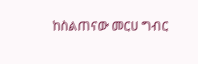ከስልጠናው መርሀ ግብር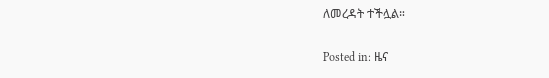ለመረዳት ተችሏል።

Posted in: ዜና